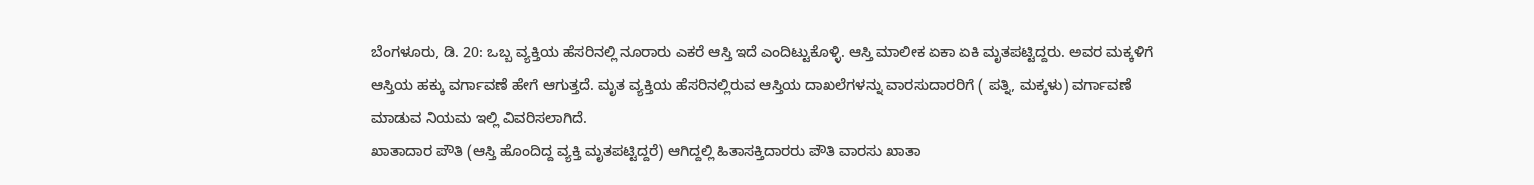ಬೆಂಗಳೂರು, ಡಿ. 20: ಒಬ್ಬ ವ್ಯಕ್ತಿಯ ಹೆಸರಿನಲ್ಲಿ ನೂರಾರು ಎಕರೆ ಆಸ್ತಿ ಇದೆ ಎಂದಿಟ್ಟುಕೊಳ್ಳಿ. ಆಸ್ತಿ ಮಾಲೀಕ ಏಕಾ ಏಕಿ ಮೃತಪಟ್ಟಿದ್ದರು. ಅವರ ಮಕ್ಕಳಿಗೆ ಆಸ್ತಿಯ ಹಕ್ಕು ವರ್ಗಾವಣೆ ಹೇಗೆ ಆಗುತ್ತದೆ. ಮೃತ ವ್ಯಕ್ತಿಯ ಹೆಸರಿನಲ್ಲಿರುವ ಆಸ್ತಿಯ ದಾಖಲೆಗಳನ್ನು ವಾರಸುದಾರರಿಗೆ ( ಪತ್ನಿ, ಮಕ್ಕಳು) ವರ್ಗಾವಣೆ ಮಾಡುವ ನಿಯಮ ಇಲ್ಲಿ ವಿವರಿಸಲಾಗಿದೆ.
ಖಾತಾದಾರ ಪೌತಿ (ಆಸ್ತಿ ಹೊಂದಿದ್ದ ವ್ಯಕ್ತಿ ಮೃತಪಟ್ಟಿದ್ದರೆ) ಆಗಿದ್ದಲ್ಲಿ ಹಿತಾಸಕ್ತಿದಾರರು ಪೌತಿ ವಾರಸು ಖಾತಾ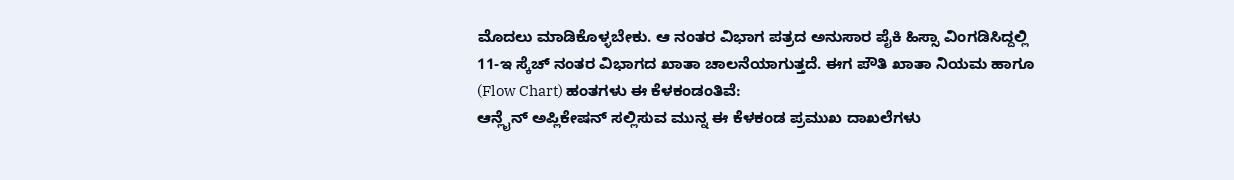ಮೊದಲು ಮಾಡಿಕೊಳ್ಳಬೇಕು. ಆ ನಂತರ ವಿಭಾಗ ಪತ್ರದ ಅನುಸಾರ ಪೈಕಿ ಹಿಸ್ಸಾ ವಿಂಗಡಿಸಿದ್ದಲ್ಲಿ 11-ಇ ಸ್ಕೆಚ್ ನಂತರ ವಿಭಾಗದ ಖಾತಾ ಚಾಲನೆಯಾಗುತ್ತದೆ. ಈಗ ಪೌತಿ ಖಾತಾ ನಿಯಮ ಹಾಗೂ (Flow Chart) ಹಂತಗಳು ಈ ಕೆಳಕಂಡಂತಿವೆ:
ಆನ್ಲೈನ್ ಅಪ್ಲಿಕೇಷನ್ ಸಲ್ಲಿಸುವ ಮುನ್ನ ಈ ಕೆಳಕಂಡ ಪ್ರಮುಖ ದಾಖಲೆಗಳು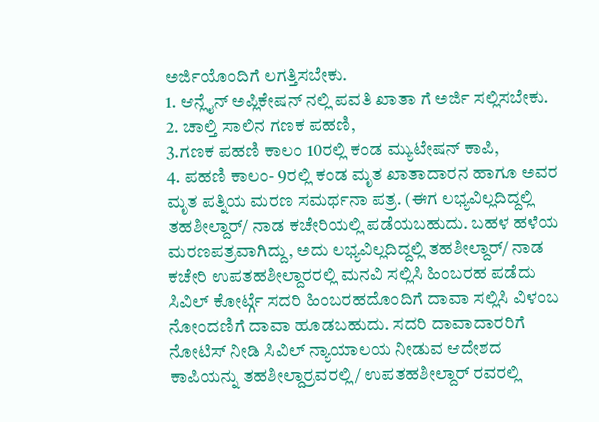ಅರ್ಜಿಯೊಂದಿಗೆ ಲಗತ್ತಿಸಬೇಕು.
1. ಆನ್ಲೈನ್ ಅಪ್ಲಿಕೇಷನ್ ನಲ್ಲಿ ಪವತಿ ಖಾತಾ ಗೆ ಅರ್ಜಿ ಸಲ್ಲಿಸಬೇಕು.
2. ಚಾಲ್ತಿ ಸಾಲಿನ ಗಣಕ ಪಹಣಿ,
3.ಗಣಕ ಪಹಣಿ ಕಾಲಂ 10ರಲ್ಲಿ ಕಂಡ ಮ್ಯುಟೇಷನ್ ಕಾಪಿ,
4. ಪಹಣಿ ಕಾಲಂ- 9ರಲ್ಲಿ ಕಂಡ ಮೃತ ಖಾತಾದಾರನ ಹಾಗೂ ಅವರ ಮೃತ ಪತ್ನಿಯ ಮರಣ ಸಮರ್ಥನಾ ಪತ್ರ. (ಈಗ ಲಭ್ಯವಿಲ್ಲದಿದ್ದಲ್ಲಿ ತಹಶೀಲ್ದಾರ್/ ನಾಡ ಕಚೇರಿಯಲ್ಲಿ ಪಡೆಯಬಹುದು. ಬಹಳ ಹಳೆಯ ಮರಣಪತ್ರವಾಗಿದ್ದು, ಅದು ಲಭ್ಯವಿಲ್ಲದಿದ್ದಲ್ಲಿ ತಹಶೀಲ್ದಾರ್/ ನಾಡ ಕಚೇರಿ ಉಪತಹಶೀಲ್ದಾರರಲ್ಲಿ ಮನವಿ ಸಲ್ಲಿಸಿ ಹಿಂಬರಹ ಪಡೆದು ಸಿವಿಲ್ ಕೋರ್ಟ್ಗೆ ಸದರಿ ಹಿಂಬರಹದೊಂದಿಗೆ ದಾವಾ ಸಲ್ಲಿಸಿ ವಿಳಂಬ ನೋಂದಣಿಗೆ ದಾವಾ ಹೂಡಬಹುದು. ಸದರಿ ದಾವಾದಾರರಿಗೆ ನೋಟಿಸ್ ನೀಡಿ ಸಿವಿಲ್ ನ್ಯಾಯಾಲಯ ನೀಡುವ ಆದೇಶದ ಕಾಪಿಯನ್ನು ತಹಶೀಲ್ದಾರ್ರವರಲ್ಲಿ/ ಉಪತಹಶೀಲ್ದಾರ್ ರವರಲ್ಲಿ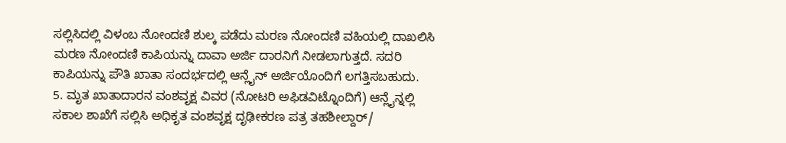ಸಲ್ಲಿಸಿದಲ್ಲಿ ವಿಳಂಬ ನೋಂದಣಿ ಶುಲ್ಕ ಪಡೆದು ಮರಣ ನೋಂದಣಿ ವಹಿಯಲ್ಲಿ ದಾಖಲಿಸಿ ಮರಣ ನೋಂದಣಿ ಕಾಪಿಯನ್ನು ದಾವಾ ಅರ್ಜಿ ದಾರನಿಗೆ ನೀಡಲಾಗುತ್ತದೆ. ಸದರಿ ಕಾಪಿಯನ್ನು ಪೌತಿ ಖಾತಾ ಸಂದರ್ಭದಲ್ಲಿ ಆನ್ಲೈನ್ ಅರ್ಜಿಯೊಂದಿಗೆ ಲಗತ್ತಿಸಬಹುದು.
5. ಮೃತ ಖಾತಾದಾರನ ವಂಶವೃಕ್ಷ ವಿವರ (ನೋಟರಿ ಅಫಿಡವಿಟ್ನೊಂದಿಗೆ) ಆನ್ಲೈನ್ನಲ್ಲಿ ಸಕಾಲ ಶಾಖೆಗೆ ಸಲ್ಲಿಸಿ ಅಧಿಕೃತ ವಂಶವೃಕ್ಷ ದೃಢೀಕರಣ ಪತ್ರ ತಹಶೀಲ್ದಾರ್/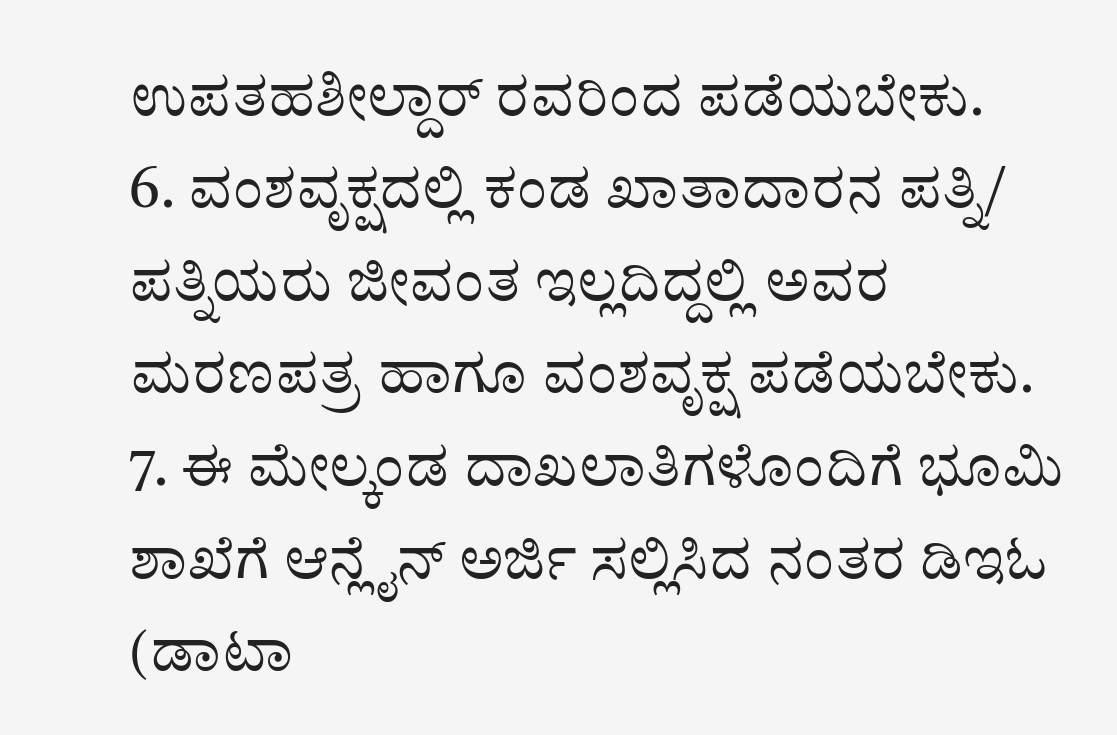ಉಪತಹಶೀಲ್ದಾರ್ ರವರಿಂದ ಪಡೆಯಬೇಕು.
6. ವಂಶವೃಕ್ಷದಲ್ಲಿ ಕಂಡ ಖಾತಾದಾರನ ಪತ್ನಿ/ ಪತ್ನಿಯರು ಜೀವಂತ ಇಲ್ಲದಿದ್ದಲ್ಲಿ ಅವರ ಮರಣಪತ್ರ ಹಾಗೂ ವಂಶವೃಕ್ಷ ಪಡೆಯಬೇಕು.
7. ಈ ಮೇಲ್ಕಂಡ ದಾಖಲಾತಿಗಳೊಂದಿಗೆ ಭೂಮಿ ಶಾಖೆಗೆ ಆನ್ಲೈನ್ ಅರ್ಜಿ ಸಲ್ಲಿಸಿದ ನಂತರ ಡಿಇಓ (ಡಾಟಾ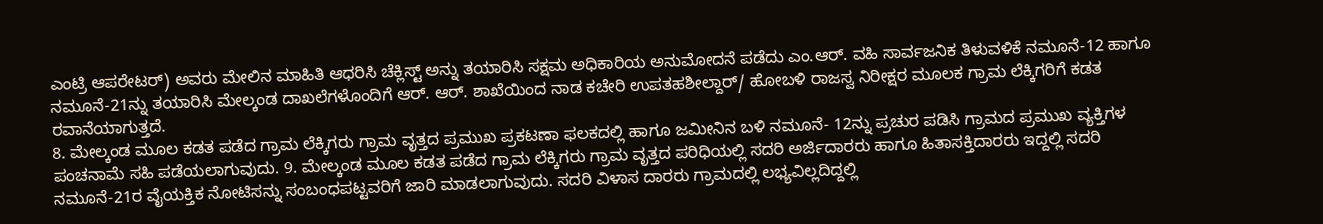ಎಂಟ್ರಿ ಆಪರೇಟರ್) ಅವರು ಮೇಲಿನ ಮಾಹಿತಿ ಆಧರಿಸಿ ಚೆಕ್ಲಿಸ್ಟ್ ಅನ್ನು ತಯಾರಿಸಿ ಸಕ್ಷಮ ಅಧಿಕಾರಿಯ ಅನುಮೋದನೆ ಪಡೆದು ಎಂ.ಆರ್. ವಹಿ ಸಾರ್ವಜನಿಕ ತಿಳುವಳಿಕೆ ನಮೂನೆ-12 ಹಾಗೂ ನಮೂನೆ-21ನ್ನು ತಯಾರಿಸಿ ಮೇಲ್ಕಂಡ ದಾಖಲೆಗಳೊಂದಿಗೆ ಆರ್. ಆರ್. ಶಾಖೆಯಿಂದ ನಾಡ ಕಚೇರಿ ಉಪತಹಶೀಲ್ದಾರ್/ ಹೋಬಳಿ ರಾಜಸ್ವ ನಿರೀಕ್ಷರ ಮೂಲಕ ಗ್ರಾಮ ಲೆಕ್ಕಿಗರಿಗೆ ಕಡತ ರವಾನೆಯಾಗುತ್ತದೆ.
8. ಮೇಲ್ಕಂಡ ಮೂಲ ಕಡತ ಪಡೆದ ಗ್ರಾಮ ಲೆಕ್ಕಿಗರು ಗ್ರಾಮ ವೃತ್ತದ ಪ್ರಮುಖ ಪ್ರಕಟಣಾ ಫಲಕದಲ್ಲಿ ಹಾಗೂ ಜಮೀನಿನ ಬಳಿ ನಮೂನೆ- 12ನ್ನು ಪ್ರಚುರ ಪಡಿಸಿ ಗ್ರಾಮದ ಪ್ರಮುಖ ವ್ಯಕ್ತಿಗಳ ಪಂಚನಾಮೆ ಸಹಿ ಪಡೆಯಲಾಗುವುದು. 9. ಮೇಲ್ಕಂಡ ಮೂಲ ಕಡತ ಪಡೆದ ಗ್ರಾಮ ಲೆಕ್ಕಿಗರು ಗ್ರಾಮ ವೃತ್ತದ ಪರಿಧಿಯಲ್ಲಿ ಸದರಿ ಅರ್ಜಿದಾರರು ಹಾಗೂ ಹಿತಾಸಕ್ತಿದಾರರು ಇದ್ದಲ್ಲಿ ಸದರಿ ನಮೂನೆ-21ರ ವೈಯಕ್ತಿಕ ನೋಟಿಸನ್ನು ಸಂಬಂಧಪಟ್ಟವರಿಗೆ ಜಾರಿ ಮಾಡಲಾಗುವುದು. ಸದರಿ ವಿಳಾಸ ದಾರರು ಗ್ರಾಮದಲ್ಲಿ ಲಭ್ಯವಿಲ್ಲದಿದ್ದಲ್ಲಿ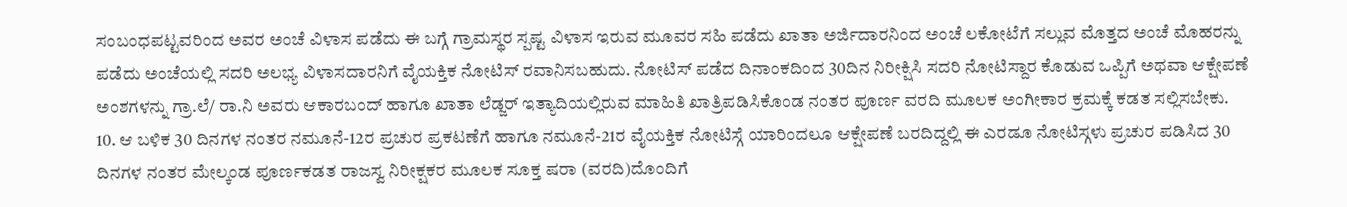ಸಂಬಂಧಪಟ್ಟವರಿಂದ ಅವರ ಅಂಚೆ ವಿಳಾಸ ಪಡೆದು ಈ ಬಗ್ಗೆ ಗ್ರಾಮಸ್ಥರ ಸ್ಪಷ್ಟ ವಿಳಾಸ ಇರುವ ಮೂವರ ಸಹಿ ಪಡೆದು ಖಾತಾ ಅರ್ಜಿದಾರನಿಂದ ಅಂಚೆ ಲಕೋಟೆಗೆ ಸಲ್ಲುವ ಮೊತ್ತದ ಅಂಚೆ ಮೊಹರನ್ನು ಪಡೆದು ಅಂಚೆಯಲ್ಲಿ ಸದರಿ ಅಲಭ್ಯ ವಿಳಾಸದಾರನಿಗೆ ವೈಯಕ್ತಿಕ ನೋಟಿಸ್ ರವಾನಿಸಬಹುದು. ನೋಟಿಸ್ ಪಡೆದ ದಿನಾಂಕದಿಂದ 30ದಿನ ನಿರೀಕ್ಷಿಸಿ ಸದರಿ ನೋಟಿಸ್ದಾರ ಕೊಡುವ ಒಪ್ಪಿಗೆ ಅಥವಾ ಆಕ್ಷೇಪಣೆ ಅಂಶಗಳನ್ನು ಗ್ರಾ.ಲೆ/ ರಾ.ನಿ ಅವರು ಆಕಾರಬಂದ್ ಹಾಗೂ ಖಾತಾ ಲೆಡ್ಜರ್ ಇತ್ಯಾದಿಯಲ್ಲಿರುವ ಮಾಹಿತಿ ಖಾತ್ರಿಪಡಿಸಿಕೊಂಡ ನಂತರ ಪೂರ್ಣ ವರದಿ ಮೂಲಕ ಅಂಗೀಕಾರ ಕ್ರಮಕ್ಕೆ ಕಡತ ಸಲ್ಲಿಸಬೇಕು.
10. ಆ ಬಳಿಕ 30 ದಿನಗಳ ನಂತರ ನಮೂನೆ-12ರ ಪ್ರಚುರ ಪ್ರಕಟಣೆಗೆ ಹಾಗೂ ನಮೂನೆ-21ರ ವೈಯಕ್ತಿಕ ನೋಟಿಸ್ಗೆ ಯಾರಿಂದಲೂ ಆಕ್ಷೇಪಣೆ ಬರದಿದ್ದಲ್ಲಿ ಈ ಎರಡೂ ನೋಟಿಸ್ಗಳು ಪ್ರಚುರ ಪಡಿಸಿದ 30 ದಿನಗಳ ನಂತರ ಮೇಲ್ಕಂಡ ಪೂರ್ಣಕಡತ ರಾಜಸ್ವ ನಿರೀಕ್ಷಕರ ಮೂಲಕ ಸೂಕ್ತ ಷರಾ (ವರದಿ)ದೊಂದಿಗೆ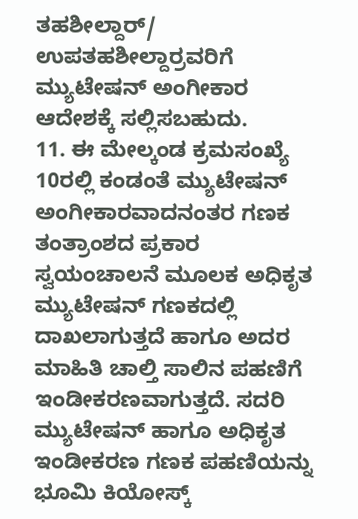ತಹಶೀಲ್ದಾರ್/ ಉಪತಹಶೀಲ್ದಾರ್ರವರಿಗೆ ಮ್ಯುಟೇಷನ್ ಅಂಗೀಕಾರ ಆದೇಶಕ್ಕೆ ಸಲ್ಲಿಸಬಹುದು.
11. ಈ ಮೇಲ್ಕಂಡ ಕ್ರಮಸಂಖ್ಯೆ 10ರಲ್ಲಿ ಕಂಡಂತೆ ಮ್ಯುಟೇಷನ್ ಅಂಗೀಕಾರವಾದನಂತರ ಗಣಕ ತಂತ್ರಾಂಶದ ಪ್ರಕಾರ ಸ್ವಯಂಚಾಲನೆ ಮೂಲಕ ಅಧಿಕೃತ ಮ್ಯುಟೇಷನ್ ಗಣಕದಲ್ಲಿ ದಾಖಲಾಗುತ್ತದೆ ಹಾಗೂ ಅದರ ಮಾಹಿತಿ ಚಾಲ್ತಿ ಸಾಲಿನ ಪಹಣಿಗೆ ಇಂಡೀಕರಣವಾಗುತ್ತದೆ. ಸದರಿ ಮ್ಯುಟೇಷನ್ ಹಾಗೂ ಅಧಿಕೃತ ಇಂಡೀಕರಣ ಗಣಕ ಪಹಣಿಯನ್ನು ಭೂಮಿ ಕಿಯೋಸ್ಕ್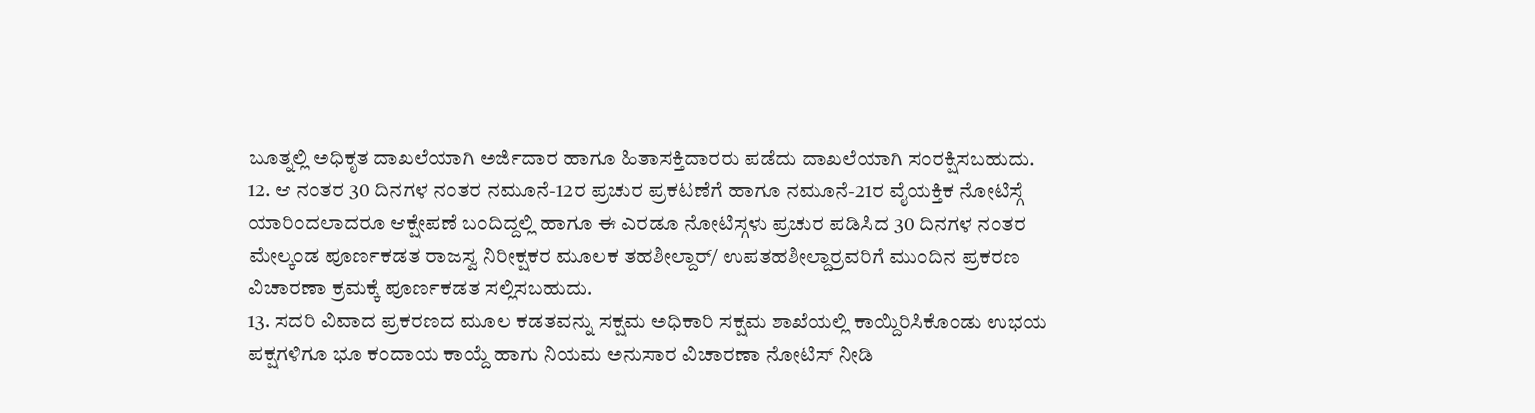ಬೂತ್ನಲ್ಲಿ ಅಧಿಕೃತ ದಾಖಲೆಯಾಗಿ ಅರ್ಜಿದಾರ ಹಾಗೂ ಹಿತಾಸಕ್ತಿದಾರರು ಪಡೆದು ದಾಖಲೆಯಾಗಿ ಸಂರಕ್ಷಿಸಬಹುದು.
12. ಆ ನಂತರ 30 ದಿನಗಳ ನಂತರ ನಮೂನೆ-12ರ ಪ್ರಚುರ ಪ್ರಕಟಣೆಗೆ ಹಾಗೂ ನಮೂನೆ-21ರ ವೈಯಕ್ತಿಕ ನೋಟಿಸ್ಗೆ ಯಾರಿಂದಲಾದರೂ ಆಕ್ಷೇಪಣೆ ಬಂದಿದ್ದಲ್ಲಿ ಹಾಗೂ ಈ ಎರಡೂ ನೋಟಿಸ್ಗಳು ಪ್ರಚುರ ಪಡಿಸಿದ 30 ದಿನಗಳ ನಂತರ ಮೇಲ್ಕಂಡ ಪೂರ್ಣಕಡತ ರಾಜಸ್ವ ನಿರೀಕ್ಷಕರ ಮೂಲಕ ತಹಶೀಲ್ದಾರ್/ ಉಪತಹಶೀಲ್ದಾರ್ರವರಿಗೆ ಮುಂದಿನ ಪ್ರಕರಣ ವಿಚಾರಣಾ ಕ್ರಮಕ್ಕೆ ಪೂರ್ಣಕಡತ ಸಲ್ಲಿಸಬಹುದು.
13. ಸದರಿ ವಿವಾದ ಪ್ರಕರಣದ ಮೂಲ ಕಡತವನ್ನು ಸಕ್ಷಮ ಅಧಿಕಾರಿ ಸಕ್ಷಮ ಶಾಖೆಯಲ್ಲಿ ಕಾಯ್ದಿರಿಸಿಕೊಂಡು ಉಭಯ ಪಕ್ಷಗಳಿಗೂ ಭೂ ಕಂದಾಯ ಕಾಯ್ದೆ ಹಾಗು ನಿಯಮ ಅನುಸಾರ ವಿಚಾರಣಾ ನೋಟಿಸ್ ನೀಡಿ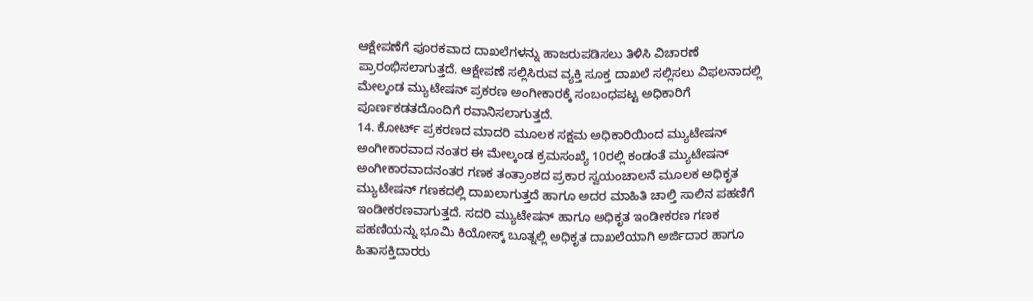ಆಕ್ಷೇಪಣೆಗೆ ಪೂರಕವಾದ ದಾಖಲೆಗಳನ್ನು ಹಾಜರುಪಡಿಸಲು ತಿಳಿಸಿ ವಿಚಾರಣೆ ಪ್ರಾರಂಭಿಸಲಾಗುತ್ತದೆ. ಆಕ್ಷೇಪಣೆ ಸಲ್ಲಿಸಿರುವ ವ್ಯಕ್ತಿ ಸೂಕ್ತ ದಾಖಲೆ ಸಲ್ಲಿಸಲು ವಿಫಲನಾದಲ್ಲಿ ಮೇಲ್ಕಂಡ ಮ್ಯುಟೇಷನ್ ಪ್ರಕರಣ ಅಂಗೀಕಾರಕ್ಕೆ ಸಂಬಂಧಪಟ್ಟ ಅಧಿಕಾರಿಗೆ ಪೂರ್ಣಕಡತದೊಂದಿಗೆ ರವಾನಿಸಲಾಗುತ್ತದೆ.
14. ಕೋರ್ಟ್ ಪ್ರಕರಣದ ಮಾದರಿ ಮೂಲಕ ಸಕ್ಷಮ ಅಧಿಕಾರಿಯಿಂದ ಮ್ಯುಟೇಷನ್ ಅಂಗೀಕಾರವಾದ ನಂತರ ಈ ಮೇಲ್ಕಂಡ ಕ್ರಮಸಂಖ್ಯೆ 10ರಲ್ಲಿ ಕಂಡಂತೆ ಮ್ಯುಟೇಷನ್ ಅಂಗೀಕಾರವಾದನಂತರ ಗಣಕ ತಂತ್ರಾಂಶದ ಪ್ರಕಾರ ಸ್ವಯಂಚಾಲನೆ ಮೂಲಕ ಅಧಿಕೃತ ಮ್ಯುಟೇಷನ್ ಗಣಕದಲ್ಲಿ ದಾಖಲಾಗುತ್ತದೆ ಹಾಗೂ ಅದರ ಮಾಹಿತಿ ಚಾಲ್ತಿ ಸಾಲಿನ ಪಹಣಿಗೆ ಇಂಡೀಕರಣವಾಗುತ್ತದೆ. ಸದರಿ ಮ್ಯುಟೇಷನ್ ಹಾಗೂ ಅಧಿಕೃತ ಇಂಡೀಕರಣ ಗಣಕ ಪಹಣಿಯನ್ನು ಭೂಮಿ ಕಿಯೋಸ್ಕ್ ಬೂತ್ನಲ್ಲಿ ಅಧಿಕೃತ ದಾಖಲೆಯಾಗಿ ಅರ್ಜಿದಾರ ಹಾಗೂ ಹಿತಾಸಕ್ತಿದಾರರು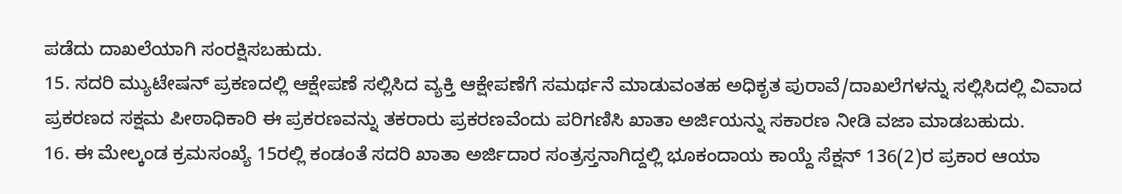ಪಡೆದು ದಾಖಲೆಯಾಗಿ ಸಂರಕ್ಷಿಸಬಹುದು.
15. ಸದರಿ ಮ್ಯುಟೇಷನ್ ಪ್ರಕಣದಲ್ಲಿ ಆಕ್ಷೇಪಣೆ ಸಲ್ಲಿಸಿದ ವ್ಯಕ್ತಿ ಆಕ್ಷೇಪಣೆಗೆ ಸಮರ್ಥನೆ ಮಾಡುವಂತಹ ಅಧಿಕೃತ ಪುರಾವೆ/ದಾಖಲೆಗಳನ್ನು ಸಲ್ಲಿಸಿದಲ್ಲಿ ವಿವಾದ ಪ್ರಕರಣದ ಸಕ್ಷಮ ಪೀಠಾಧಿಕಾರಿ ಈ ಪ್ರಕರಣವನ್ನು ತಕರಾರು ಪ್ರಕರಣವೆಂದು ಪರಿಗಣಿಸಿ ಖಾತಾ ಅರ್ಜಿಯನ್ನು ಸಕಾರಣ ನೀಡಿ ವಜಾ ಮಾಡಬಹುದು.
16. ಈ ಮೇಲ್ಕಂಡ ಕ್ರಮಸಂಖ್ಯೆ 15ರಲ್ಲಿ ಕಂಡಂತೆ ಸದರಿ ಖಾತಾ ಅರ್ಜಿದಾರ ಸಂತ್ರಸ್ತನಾಗಿದ್ದಲ್ಲಿ ಭೂಕಂದಾಯ ಕಾಯ್ದೆ ಸೆಕ್ಷನ್ 136(2)ರ ಪ್ರಕಾರ ಆಯಾ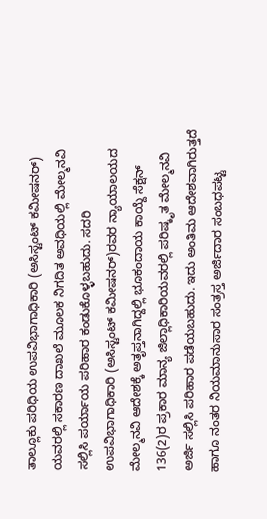ತಾಲ್ಲೂಕು ಪರಿಧಿಯ ಉಪವಿಭಾಗಾಧಿಕಾರಿ (ಅಸಿಸ್ಟಂಟ್ ಕಮೀಷನರ್) ಯವರಲ್ಲಿ ಸಕಾರಣ ದಾಖಲೆ ಮೂಲಕ ನಿಗದಿತ ಅವಧಿಯಲ್ಲಿ ಮೇಲ್ಮನವಿ ಸಲ್ಲಿಸಿ ಪರ್ಯಾಯ ಪರಿಹಾರ ಕಂಡುಕೊಳ್ಳಬಹುದು. ಸದರಿ ಉಪವಿಭಾಗಾಧಿಕಾರಿ (ಅಸಿಸ್ಟಂಟ್ ಕಮೀಷನರ್)ರವರ ನ್ಯಾಯಾಲಯದ ಮೇಲ್ಮನವಿ ಆದೇಶಕ್ಕೆ ಅತೃಪ್ತನಾಗಿದ್ದಲ್ಲಿ ಭೂಕಂದಾಯ ಕಾಯ್ದೆ ಸೆಕ್ಷನ್ 136(2)ರ ಪ್ರಕಾರ ಮಾನ್ಯ ಜಿಲ್ಲಾಧಿಕಾರಿಯವರಲ್ಲಿ ಪರಿಷ್ಕೃತ ಮೇಲ್ಮನವಿ ಅರ್ಜಿ ಸಲ್ಲಿಸಿ ಪರಿಹಾರ ಪಡೆಯಬಹುದು. ಇದು ಅಂತಿಮ ಆದೇಶವಾಗಿರುತ್ತದೆ ಹಾಗೂ ನಂತರ ನಿಯಮಾನುಸಾರ ಸಂತ್ರಸ್ತ ಅರ್ಜಿದಾರ ಸಂಬಧಪಟ್ಟ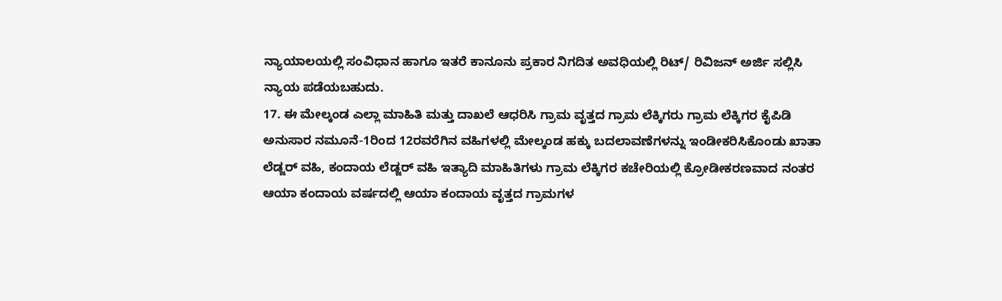ನ್ಯಾಯಾಲಯಲ್ಲಿ ಸಂವಿಧಾನ ಹಾಗೂ ಇತರೆ ಕಾನೂನು ಪ್ರಕಾರ ನಿಗದಿತ ಅವಧಿಯಲ್ಲಿ ರಿಟ್/ ರಿವಿಜನ್ ಅರ್ಜಿ ಸಲ್ಲಿಸಿ ನ್ಯಾಯ ಪಡೆಯಬಹುದು.
17. ಈ ಮೇಲ್ಕಂಡ ಎಲ್ಲಾ ಮಾಹಿತಿ ಮತ್ತು ದಾಖಲೆ ಆಧರಿಸಿ ಗ್ರಾಮ ವೃತ್ತದ ಗ್ರಾಮ ಲೆಕ್ಕಿಗರು ಗ್ರಾಮ ಲೆಕ್ಕಿಗರ ಕೈಪಿಡಿ ಅನುಸಾರ ನಮೂನೆ-1ರಿಂದ 12ರವರೆಗಿನ ವಹಿಗಳಲ್ಲಿ ಮೇಲ್ಕಂಡ ಹಕ್ಕು ಬದಲಾವಣೆಗಳನ್ನು ಇಂಡೀಕರಿಸಿಕೊಂಡು ಖಾತಾ ಲೆಡ್ಜರ್ ವಹಿ, ಕಂದಾಯ ಲೆಡ್ಜರ್ ವಹಿ ಇತ್ಯಾದಿ ಮಾಹಿತಿಗಳು ಗ್ರಾಮ ಲೆಕ್ಕಿಗರ ಕಚೇರಿಯಲ್ಲಿ ಕ್ರೋಡೀಕರಣವಾದ ನಂತರ ಆಯಾ ಕಂದಾಯ ವರ್ಷದಲ್ಲಿ ಆಯಾ ಕಂದಾಯ ವೃತ್ತದ ಗ್ರಾಮಗಳ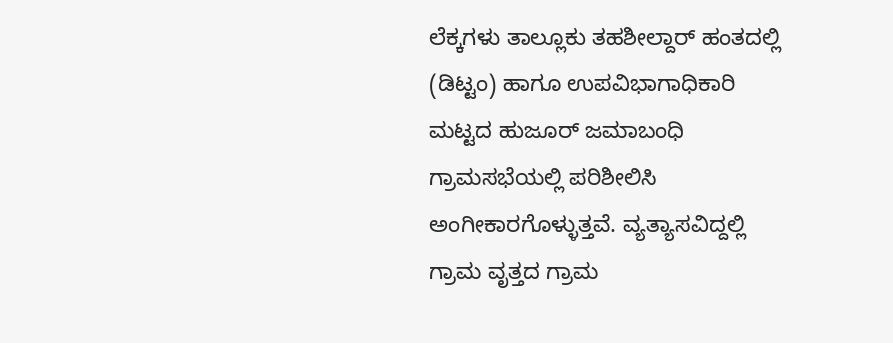ಲೆಕ್ಕಗಳು ತಾಲ್ಲೂಕು ತಹಶೀಲ್ದಾರ್ ಹಂತದಲ್ಲಿ (ಡಿಟ್ಟಂ) ಹಾಗೂ ಉಪವಿಭಾಗಾಧಿಕಾರಿ ಮಟ್ಟದ ಹುಜೂರ್ ಜಮಾಬಂಧಿ ಗ್ರಾಮಸಭೆಯಲ್ಲಿ ಪರಿಶೀಲಿಸಿ ಅಂಗೀಕಾರಗೊಳ್ಳುತ್ತವೆ. ವ್ಯತ್ಯಾಸವಿದ್ದಲ್ಲಿ ಗ್ರಾಮ ವೃತ್ತದ ಗ್ರಾಮ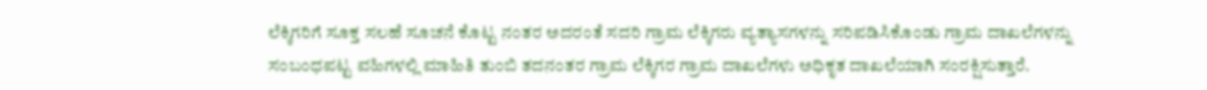ಲೆಕ್ಕಿಗರಿಗೆ ಸೂಕ್ತ ಸಲಹೆ ಸೂಚನೆ ಕೊಟ್ಟ ನಂತರ ಅದರಂತೆ ಸದರಿ ಗ್ರಾಮ ಲೆಕ್ಕಿಗರು ವ್ಯತ್ಯಾಸಗಳನ್ನು ಸರಿಪಡಿಸಿಕೊಂಡು ಗ್ರಾಮ ದಾಖಲೆಗಳನ್ನು ಸಂಬಂಧಪಟ್ಟ ವಹಿಗಳಲ್ಲಿ ಮಾಹಿತಿ ತುಂಬಿ ತದನಂತರ ಗ್ರಾಮ ಲೆಕ್ಕಿಗರ ಗ್ರಾಮ ದಾಖಲೆಗಳು ಅಧಿಕೃತ ದಾಖಲೆಯಾಗಿ ಸಂರಕ್ಷಿಸುತ್ತಾರೆ.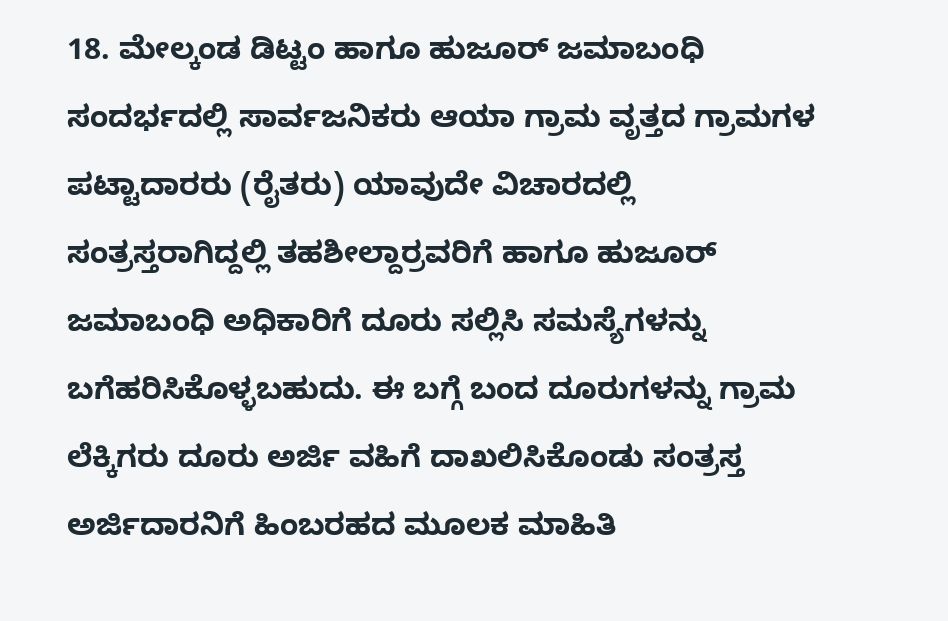18. ಮೇಲ್ಕಂಡ ಡಿಟ್ಟಂ ಹಾಗೂ ಹುಜೂರ್ ಜಮಾಬಂಧಿ ಸಂದರ್ಭದಲ್ಲಿ ಸಾರ್ವಜನಿಕರು ಆಯಾ ಗ್ರಾಮ ವೃತ್ತದ ಗ್ರಾಮಗಳ ಪಟ್ಟಾದಾರರು (ರೈತರು) ಯಾವುದೇ ವಿಚಾರದಲ್ಲಿ ಸಂತ್ರಸ್ತರಾಗಿದ್ದಲ್ಲಿ ತಹಶೀಲ್ದಾರ್ರವರಿಗೆ ಹಾಗೂ ಹುಜೂರ್ ಜಮಾಬಂಧಿ ಅಧಿಕಾರಿಗೆ ದೂರು ಸಲ್ಲಿಸಿ ಸಮಸ್ಯೆಗಳನ್ನು ಬಗೆಹರಿಸಿಕೊಳ್ಳಬಹುದು. ಈ ಬಗ್ಗೆ ಬಂದ ದೂರುಗಳನ್ನು ಗ್ರಾಮ ಲೆಕ್ಕಿಗರು ದೂರು ಅರ್ಜಿ ವಹಿಗೆ ದಾಖಲಿಸಿಕೊಂಡು ಸಂತ್ರಸ್ತ ಅರ್ಜಿದಾರನಿಗೆ ಹಿಂಬರಹದ ಮೂಲಕ ಮಾಹಿತಿ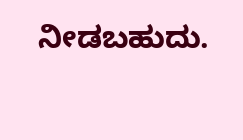ನೀಡಬಹುದು.